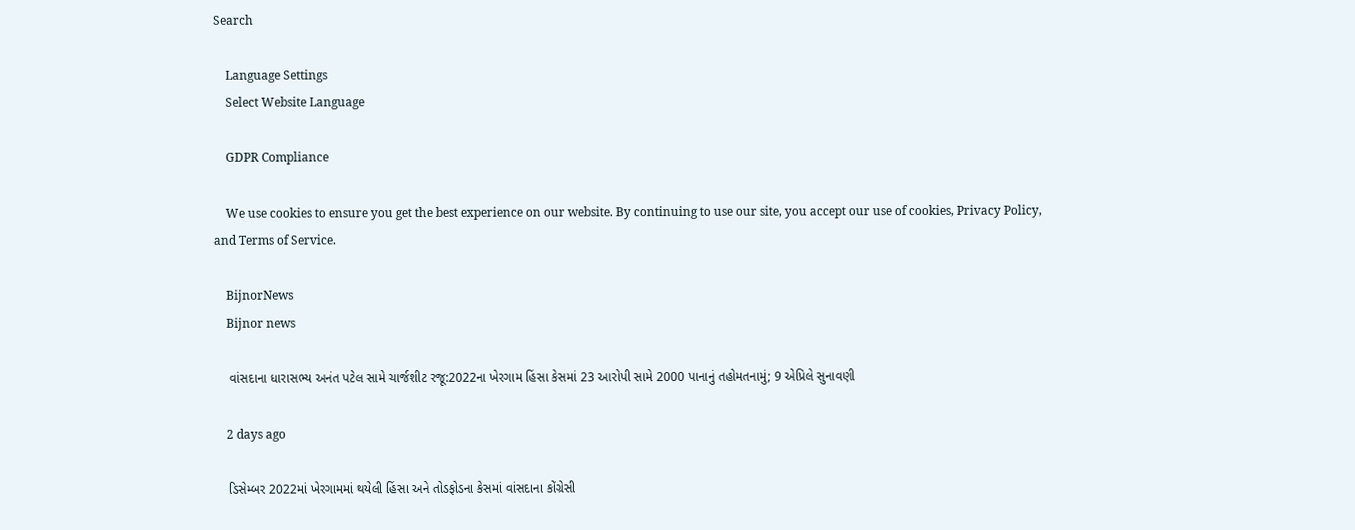Search

    Language Settings
    Select Website Language

    GDPR Compliance

    We use cookies to ensure you get the best experience on our website. By continuing to use our site, you accept our use of cookies, Privacy Policy, and Terms of Service.

    BijnorNews
    Bijnor news

    વાંસદાના ધારાસભ્ય અનંત પટેલ સામે ચાર્જશીટ રજૂ:2022ના ખેરગામ હિંસા કેસમાં 23 આરોપી સામે 2000 પાનાનું તહોમતનામું; 9 એપ્રિલે સુનાવણી

    2 days ago

    ડિસેમ્બર 2022માં ખેરગામમાં થયેલી હિંસા અને તોડફોડના કેસમાં વાંસદાના કોંગ્રેસી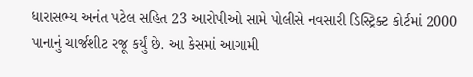ધારાસભ્ય અનંત પટેલ સહિત 23 આરોપીઓ સામે પોલીસે નવસારી ડિસ્ટ્રિક્ટ કોર્ટમાં 2000 પાનાનું ચાર્જશીટ રજૂ કર્યું છે. આ કેસમાં આગામી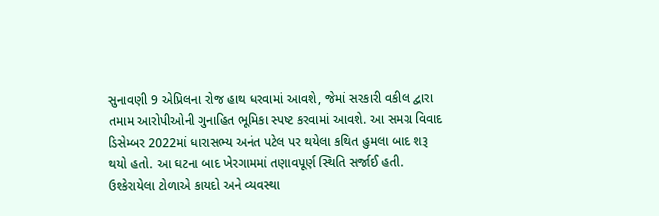સુનાવણી 9 એપ્રિલના રોજ હાથ ધરવામાં આવશે, જેમાં સરકારી વકીલ દ્વારા તમામ આરોપીઓની ગુનાહિત ભૂમિકા સ્પષ્ટ કરવામાં આવશે. આ સમગ્ર વિવાદ ડિસેમ્બર 2022માં ધારાસભ્ય અનંત પટેલ પર થયેલા કથિત હુમલા બાદ શરૂ થયો હતો. આ ઘટના બાદ ખેરગામમાં તણાવપૂર્ણ સ્થિતિ સર્જાઈ હતી. ઉશ્કેરાયેલા ટોળાએ કાયદો અને વ્યવસ્થા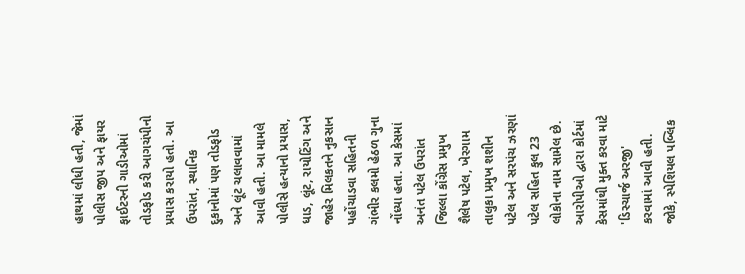હાથમાં લીધી હતી, જેમાં પોલીસ જીપ અને ફાયર ફાઈટરની ગાડીઓમાં તોડફોડ કરી આગચંપીનો પ્રયાસ કરાયો હતો. આ ઉપરાંત, સ્થાનિક દુકાનોમાં પણ તોડફોડ અને લૂંટ ચલાવવામાં આવી હતી. આ મામલે પોલીસે હત્યાનો પ્રયાસ, ધાડ, લૂંટ, રાયોટિંગ અને જાહેર મિલકતને નુકસાન પહોંચાડવા સહિતની ગંભીર કલમો હેઠળ ગુના નોંધ્યા હતા. આ કેસમાં અનંત પટેલ ઉપરાંત જિલ્લા કોંગ્રેસ પ્રમુખ શૈલેષ પટેલ, ખેરગામ તાલુકા પ્રમુખ શશીન પટેલ અને સરપંચ ઝરણાં પટેલ સહિત કુલ 23 લોકોના નામ સામેલ છે. આરોપીઓ દ્વારા કોર્ટમાં કેસમાંથી મુક્ત કરવા માટે 'ડિસ્ચાર્જ અરજી' કરવામાં આવી હતી. જોકે, સ્પેશિયલ પબ્લિક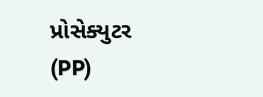પ્રોસેક્યુટર (PP)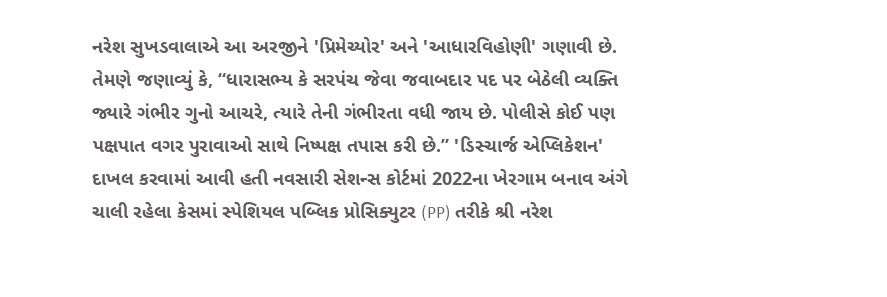નરેશ સુખડવાલાએ આ અરજીને 'પ્રિમેચ્યોર' અને 'આધારવિહોણી' ગણાવી છે. તેમણે જણાવ્યું કે, “ધારાસભ્ય કે સરપંચ જેવા જવાબદાર પદ પર બેઠેલી વ્યક્તિ જ્યારે ગંભીર ગુનો આચરે, ત્યારે તેની ગંભીરતા વધી જાય છે. પોલીસે કોઈ પણ પક્ષપાત વગર પુરાવાઓ સાથે નિષ્પક્ષ તપાસ કરી છે.” 'ડિસ્ચાર્જ એપ્લિકેશન' દાખલ કરવામાં આવી હતી નવસારી સેશન્સ કોર્ટમાં 2022ના ખેરગામ બનાવ અંગે ચાલી રહેલા કેસમાં સ્પેશિયલ પબ્લિક પ્રોસિક્યુટર (PP) તરીકે શ્રી નરેશ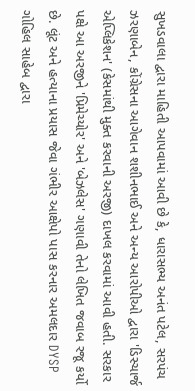સુખડવાલા દ્વારા માહિતી આપવામાં આવી છે કે, ધારાસભ્ય અનંત પટેલ, સરપંચ ઝરણાબેન, કોંગ્રેસના આગેવાન શશીનભાઈ અને અન્ય આરોપીઓ દ્વારા 'ડિસ્ચાર્જ એપ્લિકેશન' (કેસમાંથી મુક્ત કરવાની અરજી) દાખલ કરવામાં આવી હતી. સરકાર પક્ષે આ અરજીને 'પ્રિમેચ્યોર' અને 'બેઝલેસ' ગણાવી તેનો લેખિત જવાબ રજૂ કર્યો છે. લૂંટ અને હત્યાના પ્રયાસ જેવા ગંભીર આક્ષેપો પાસ કરનાર અમલદાર DYSP ગોહિલ સાહેબ દ્વારા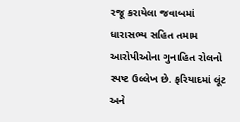રજૂ કરાયેલા જવાબમાં ધારાસભ્ય સહિત તમામ આરોપીઓના ગુનાહિત રોલનો સ્પષ્ટ ઉલ્લેખ છે. ફરિયાદમાં લૂંટ અને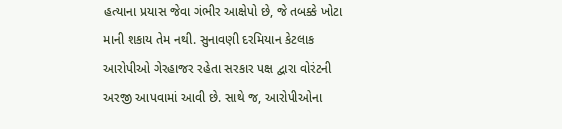હત્યાના પ્રયાસ જેવા ગંભીર આક્ષેપો છે, જે તબક્કે ખોટા માની શકાય તેમ નથી. સુનાવણી દરમિયાન કેટલાક આરોપીઓ ગેરહાજર રહેતા સરકાર પક્ષ દ્વારા વોરંટની અરજી આપવામાં આવી છે. સાથે જ, આરોપીઓના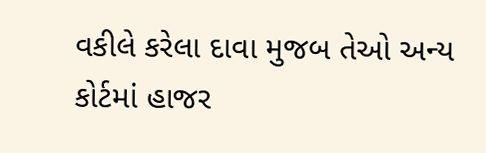વકીલે કરેલા દાવા મુજબ તેઓ અન્ય કોર્ટમાં હાજર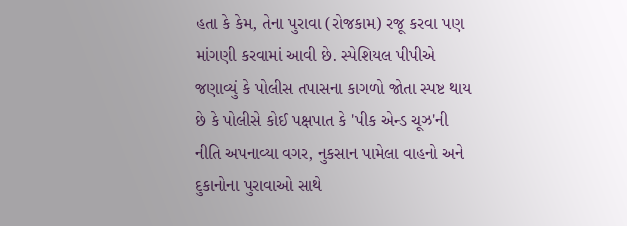હતા કે કેમ, તેના પુરાવા (રોજકામ) રજૂ કરવા પણ માંગણી કરવામાં આવી છે. સ્પેશિયલ પીપીએ જણાવ્યું કે પોલીસ તપાસના કાગળો જોતા સ્પષ્ટ થાય છે કે પોલીસે કોઈ પક્ષપાત કે 'પીક એન્ડ ચૂઝ'ની નીતિ અપનાવ્યા વગર, નુકસાન પામેલા વાહનો અને દુકાનોના પુરાવાઓ સાથે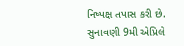નિષ્પક્ષ તપાસ કરી છે. સુનાવણી 9મી એપ્રિલે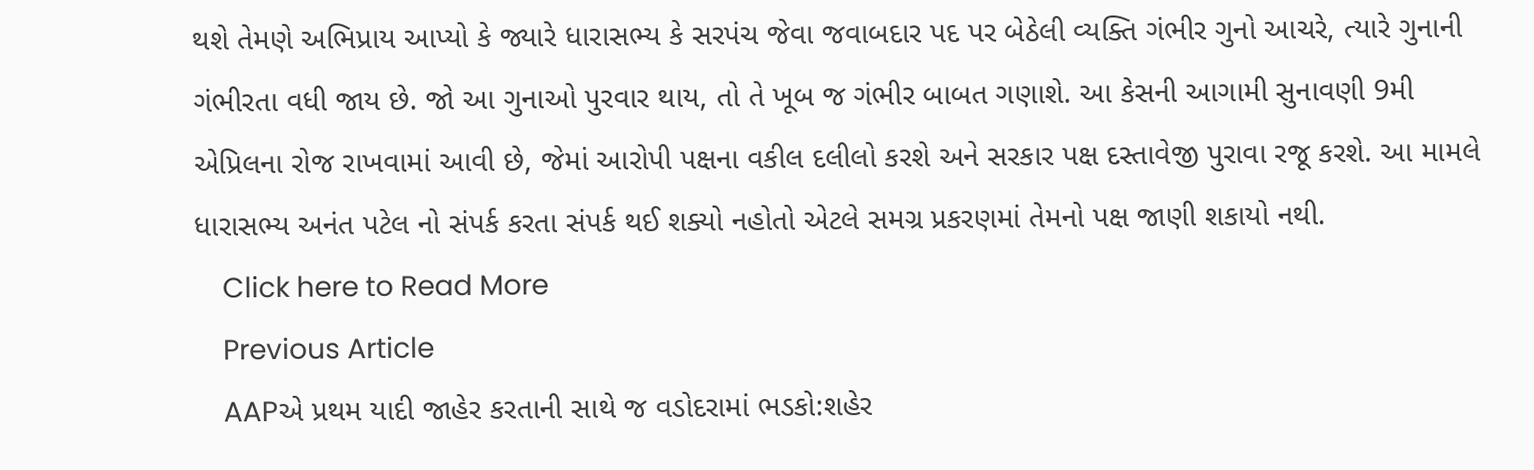થશે તેમણે અભિપ્રાય આપ્યો કે જ્યારે ધારાસભ્ય કે સરપંચ જેવા જવાબદાર પદ પર બેઠેલી વ્યક્તિ ગંભીર ગુનો આચરે, ત્યારે ગુનાની ગંભીરતા વધી જાય છે. જો આ ગુનાઓ પુરવાર થાય, તો તે ખૂબ જ ગંભીર બાબત ગણાશે. આ કેસની આગામી સુનાવણી 9મી એપ્રિલના રોજ રાખવામાં આવી છે, જેમાં આરોપી પક્ષના વકીલ દલીલો કરશે અને સરકાર પક્ષ દસ્તાવેજી પુરાવા રજૂ કરશે. આ મામલે ધારાસભ્ય અનંત પટેલ નો સંપર્ક કરતા સંપર્ક થઈ શક્યો નહોતો એટલે સમગ્ર પ્રકરણમાં તેમનો પક્ષ જાણી શકાયો નથી.
    Click here to Read More
    Previous Article
    AAPએ પ્રથમ યાદી જાહેર કરતાની સાથે જ વડોદરામાં ભડકો:શહેર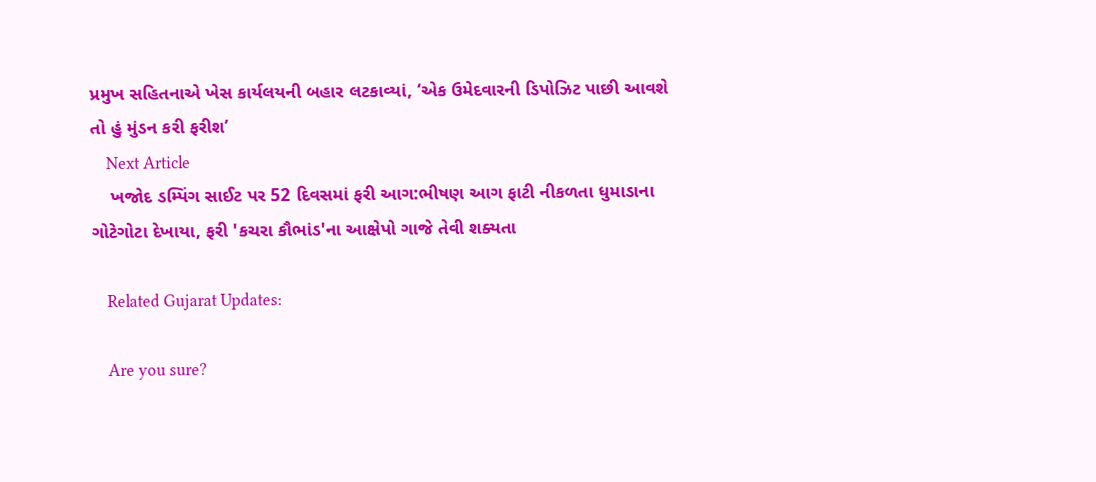પ્રમુખ સહિતનાએ ખેસ કાર્યલયની બહાર લટકાવ્યાં, ‘એક ઉમેદવારની ડિપોઝિટ પાછી આવશે તો હું મુંડન કરી ફરીશ’
    Next Article
    ખજોદ ડમ્પિંગ સાઈટ પર 52 દિવસમાં ફરી આગ:ભીષણ આગ ફાટી નીકળતા ધુમાડાના ગોટેગોટા દેખાયા, ફરી 'કચરા કૌભાંડ'ના આક્ષેપો ગાજે તેવી શક્યતા

    Related Gujarat Updates:

    Are you sure?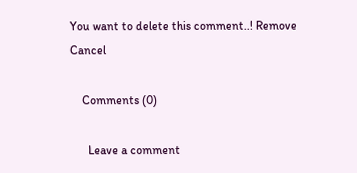You want to delete this comment..! Remove Cancel

    Comments (0)

      Leave a comment